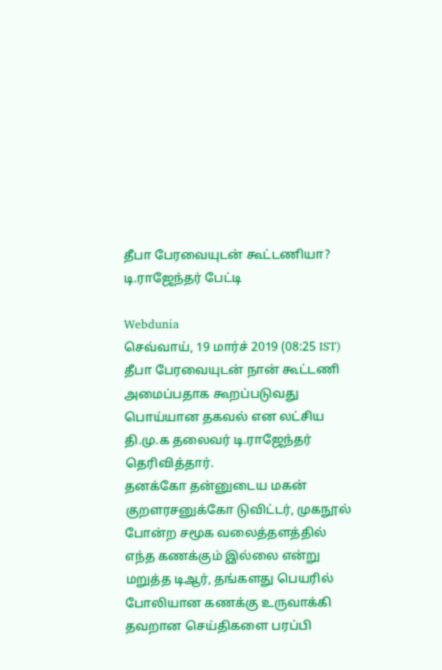தீபா பேரவையுடன் கூட்டணியா? டி.ராஜேந்தர் பேட்டி

Webdunia
செவ்வாய், 19 மார்ச் 2019 (08:25 IST)
தீபா பேரவையுடன் நான் கூட்டணி அமைப்பதாக கூறப்படுவது பொய்யான தகவல் என லட்சிய தி.மு.க தலைவர் டி.ராஜேந்தர்  தெரிவித்தார்.
தனக்கோ தன்னுடைய மகன் குறளரசனுக்கோ டுவிட்டர், முகநூல் போன்ற சமூக வலைத்தளத்தில் எந்த கணக்கும் இல்லை என்று மறுத்த டிஆர், தங்களது பெயரில் போலியான கணக்கு உருவாக்கி தவறான செய்திகளை பரப்பி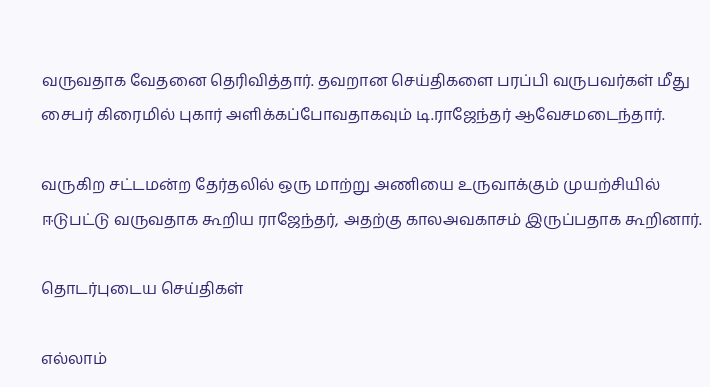வருவதாக வேதனை தெரிவித்தார். தவறான செய்திகளை பரப்பி வருபவர்கள் மீது சைபர் கிரைமில் புகார் அளிக்கப்போவதாகவும் டி.ராஜேந்தர் ஆவேசமடைந்தார்.

வருகிற சட்டமன்ற தேர்தலில் ஒரு மாற்று அணியை உருவாக்கும் முயற்சியில் ஈடுபட்டு வருவதாக கூறிய ராஜேந்தர், அதற்கு காலஅவகாசம் இருப்பதாக கூறினார்.

தொடர்புடைய செய்திகள்

எல்லாம்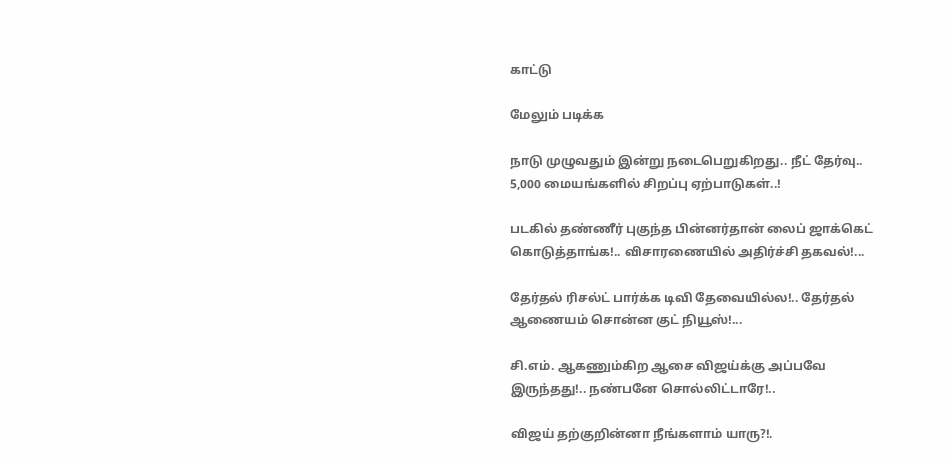காட்டு

மேலும் படிக்க

நாடு முழுவதும் இன்று நடைபெறுகிறது.. நீட் தேர்வு.. 5,000 மையங்களில் சிறப்பு ஏற்பாடுகள்..!

படகில் தண்ணீர் புகுந்த பின்னர்தான் லைப் ஜாக்கெட் கொடுத்தாங்க!.. விசாரணையில் அதிர்ச்சி தகவல்!...

தேர்தல் ரிசல்ட் பார்க்க டிவி தேவையில்ல!.. தேர்தல் ஆணையம் சொன்ன குட் நியூஸ்!...

சி.எம். ஆகணும்கிற ஆசை விஜய்க்கு அப்பவே இருந்தது!.. நண்பனே சொல்லிட்டாரே!..

விஜய் தற்குறின்னா நீங்களாம் யாரு?!.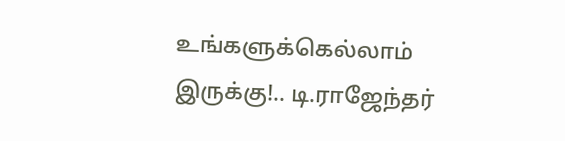உங்களுக்கெல்லாம் இருக்கு!.. டி.ராஜேந்தர்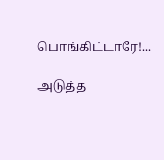பொங்கிட்டாரே!...

அடுத்த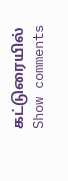கட்டுரையில்
Show comments